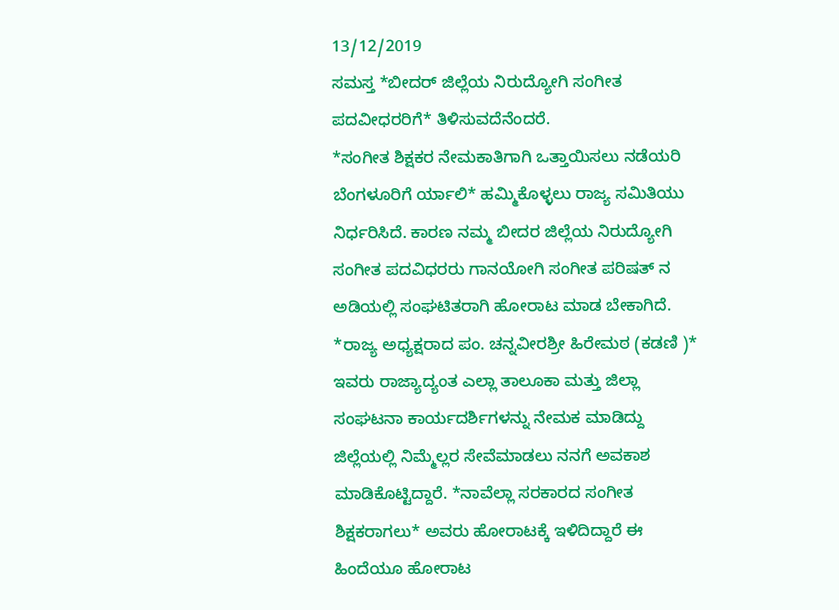13/12/2019
ಸಮಸ್ತ *ಬೀದರ್ ಜಿಲ್ಲೆಯ ನಿರುದ್ಯೋಗಿ ಸಂಗೀತ ಪದವೀಧರರಿಗೆ* ತಿಳಿಸುವದೆನೆಂದರೆ.
*ಸಂಗೀತ ಶಿಕ್ಷಕರ ನೇಮಕಾತಿಗಾಗಿ ಒತ್ತಾಯಿಸಲು ನಡೆಯರಿ ಬೆಂಗಳೂರಿಗೆ ರ್ಯಾಲಿ* ಹಮ್ಮಿಕೊಳ್ಳಲು ರಾಜ್ಯ ಸಮಿತಿಯು ನಿರ್ಧರಿಸಿದೆ. ಕಾರಣ ನಮ್ಮ ಬೀದರ ಜಿಲ್ಲೆಯ ನಿರುದ್ಯೋಗಿ ಸಂಗೀತ ಪದವಿಧರರು ಗಾನಯೋಗಿ ಸಂಗೀತ ಪರಿಷತ್ ನ ಅಡಿಯಲ್ಲಿ ಸಂಘಟಿತರಾಗಿ ಹೋರಾಟ ಮಾಡ ಬೇಕಾಗಿದೆ. *ರಾಜ್ಯ ಅಧ್ಯಕ್ಷರಾದ ಪಂ. ಚನ್ನವೀರಶ್ರೀ ಹಿರೇಮಠ (ಕಡಣಿ )* ಇವರು ರಾಜ್ಯಾದ್ಯಂತ ಎಲ್ಲಾ ತಾಲೂಕಾ ಮತ್ತು ಜಿಲ್ಲಾ ಸಂಘಟನಾ ಕಾರ್ಯದರ್ಶಿಗಳನ್ನು ನೇಮಕ ಮಾಡಿದ್ದು ಜಿಲ್ಲೆಯಲ್ಲಿ ನಿಮ್ಮೆಲ್ಲರ ಸೇವೆಮಾಡಲು ನನಗೆ ಅವಕಾಶ ಮಾಡಿಕೊಟ್ಟಿದ್ದಾರೆ. *ನಾವೆಲ್ಲಾ ಸರಕಾರದ ಸಂಗೀತ ಶಿಕ್ಷಕರಾಗಲು* ಅವರು ಹೋರಾಟಕ್ಕೆ ಇಳಿದಿದ್ದಾರೆ ಈ ಹಿಂದೆಯೂ ಹೋರಾಟ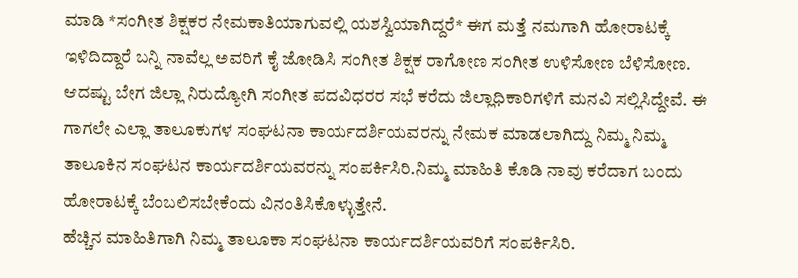ಮಾಡಿ *ಸಂಗೀತ ಶಿಕ್ಷಕರ ನೇಮಕಾತಿಯಾಗುವಲ್ಲಿ ಯಶಸ್ವಿಯಾಗಿದ್ದರೆ* ಈಗ ಮತ್ತೆ ನಮಗಾಗಿ ಹೋರಾಟಕ್ಕೆ ಇಳಿದಿದ್ದಾರೆ ಬನ್ನಿ ನಾವೆಲ್ಲ ಅವರಿಗೆ ಕೈ ಜೋಡಿಸಿ ಸಂಗೀತ ಶಿಕ್ಷಕ ರಾಗೋಣ ಸಂಗೀತ ಉಳಿಸೋಣ ಬೆಳಿಸೋಣ. ಆದಷ್ಟು ಬೇಗ ಜಿಲ್ಲಾ ನಿರುದ್ಯೋಗಿ ಸಂಗೀತ ಪದವಿಧರರ ಸಭೆ ಕರೆದು ಜಿಲ್ಲಾಧಿಕಾರಿಗಳಿಗೆ ಮನವಿ ಸಲ್ಲಿಸಿದ್ದೇವೆ. ಈ ಗಾಗಲೇ ಎಲ್ಲಾ ತಾಲೂಕುಗಳ ಸಂಘಟನಾ ಕಾರ್ಯದರ್ಶಿಯವರನ್ನು ನೇಮಕ ಮಾಡಲಾಗಿದ್ದು ನಿಮ್ಮ ನಿಮ್ಮ ತಾಲೂಕಿನ ಸಂಘಟನ ಕಾರ್ಯದರ್ಶಿಯವರನ್ನು ಸಂಪರ್ಕಿಸಿರಿ.ನಿಮ್ಮ ಮಾಹಿತಿ ಕೊಡಿ ನಾವು ಕರೆದಾಗ ಬಂದು ಹೋರಾಟಕ್ಕೆ ಬೆಂಬಲಿಸಬೇಕೆಂದು ವಿನಂತಿಸಿಕೊಳ್ಳುತ್ತೇನೆ.
ಹೆಚ್ಚಿನ ಮಾಹಿತಿಗಾಗಿ ನಿಮ್ಮ ತಾಲೂಕಾ ಸಂಘಟನಾ ಕಾರ್ಯದರ್ಶಿಯವರಿಗೆ ಸಂಪರ್ಕಿಸಿರಿ.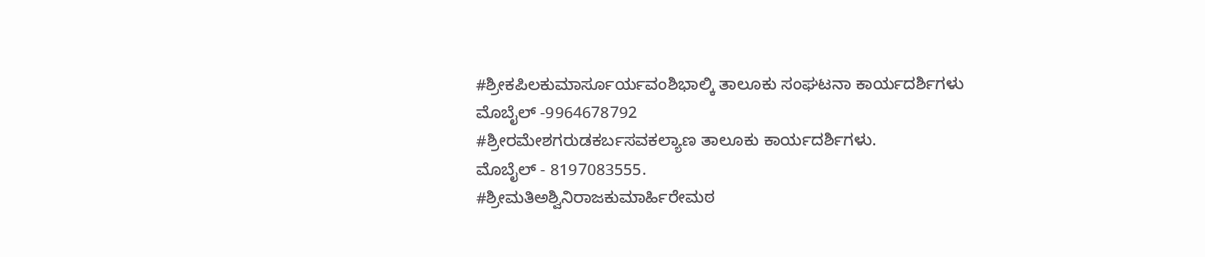#ಶ್ರೀಕಪಿಲಕುಮಾರ್ಸೂರ್ಯವಂಶಿಭಾಲ್ಕಿ ತಾಲೂಕು ಸಂಘಟನಾ ಕಾರ್ಯದರ್ಶಿಗಳು
ಮೊಬೈಲ್ -9964678792
#ಶ್ರೀರಮೇಶಗರುಡಕರ್ಬಸವಕಲ್ಯಾಣ ತಾಲೂಕು ಕಾರ್ಯದರ್ಶಿಗಳು.
ಮೊಬೈಲ್ - 8197083555.
#ಶ್ರೀಮತಿಅಶ್ವಿನಿರಾಜಕುಮಾರ್ಹಿರೇಮಠ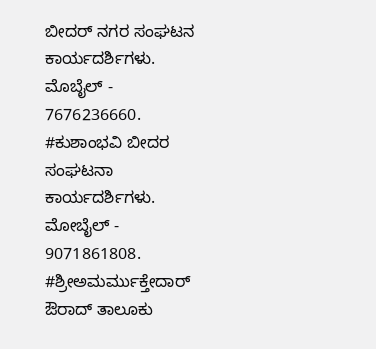ಬೀದರ್ ನಗರ ಸಂಘಟನ ಕಾರ್ಯದರ್ಶಿಗಳು.
ಮೊಬೈಲ್ - 7676236660.
#ಕುಶಾಂಭವಿ ಬೀದರ
ಸಂಘಟನಾ ಕಾರ್ಯದರ್ಶಿಗಳು.
ಮೋಬೈಲ್ - 9071861808.
#ಶ್ರೀಅಮರ್ಮುಕ್ತೇದಾರ್ ಔರಾದ್ ತಾಲೂಕು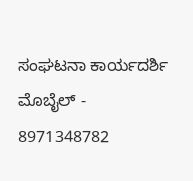ಸಂಘಟನಾ ಕಾರ್ಯದರ್ಶಿ
ಮೊಬೈಲ್ - 8971348782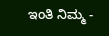ಇಂತಿ ನಿಮ್ಮ -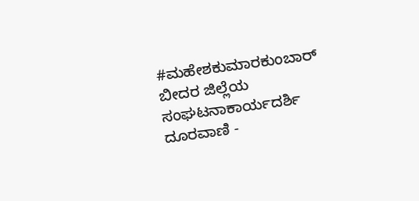#ಮಹೇಶಕುಮಾರಕುಂಬಾರ್ ಬೀದರ ಜಿಲ್ಲೆಯ ಸಂಘಟನಾಕಾರ್ಯದರ್ಶಿ
ದೂರವಾಣಿ -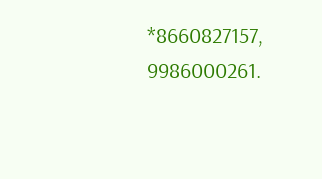*8660827157, 9986000261.